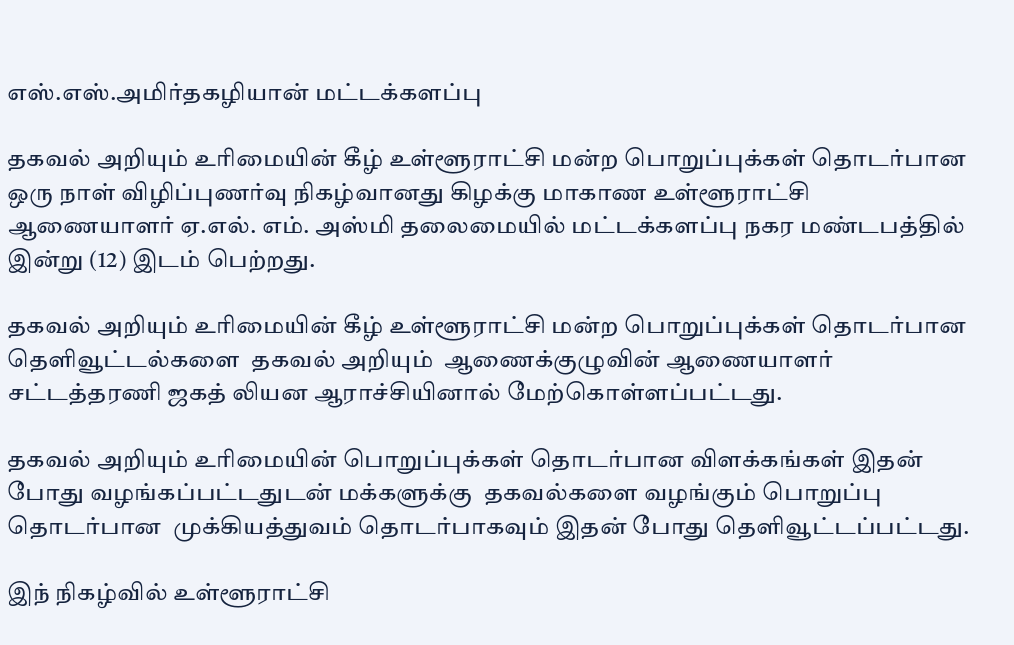எஸ்.எஸ்.அமிர்தகழியான் மட்டக்களப்பு

தகவல் அறியும் உரிமையின் கீழ் உள்ளூராட்சி மன்ற பொறுப்புக்கள் தொடர்பான ஒரு நாள் விழிப்புணர்வு நிகழ்வானது கிழக்கு மாகாண உள்ளூராட்சி ஆணையாளர் ஏ.எல். எம். அஸ்மி தலைமையில் மட்டக்களப்பு நகர மண்டபத்தில் இன்று (12) இடம் பெற்றது.

தகவல் அறியும் உரிமையின் கீழ் உள்ளூராட்சி மன்ற பொறுப்புக்கள் தொடர்பான தெளிவூட்டல்களை  தகவல் அறியும்  ஆணைக்குழுவின் ஆணையாளர் சட்டத்தரணி ஜகத் லியன ஆராச்சியினால் மேற்கொள்ளப்பட்டது.

தகவல் அறியும் உரிமையின் பொறுப்புக்கள் தொடர்பான விளக்கங்கள் இதன் போது வழங்கப்பட்டதுடன் மக்களுக்கு  தகவல்களை வழங்கும் பொறுப்பு தொடர்பான  முக்கியத்துவம் தொடர்பாகவும் இதன் போது தெளிவூட்டப்பட்டது.

இந் நிகழ்வில் உள்ளூராட்சி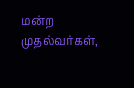மன்ற முதல்வர்கள்,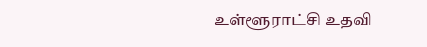உள்ளூராட்சி உதவி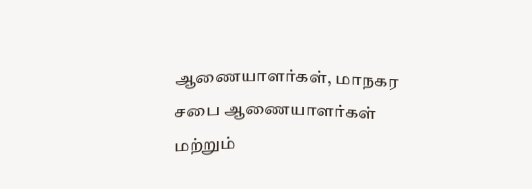ஆணையாளர்கள், மாநகர சபை ஆணையாளர்கள் மற்றும்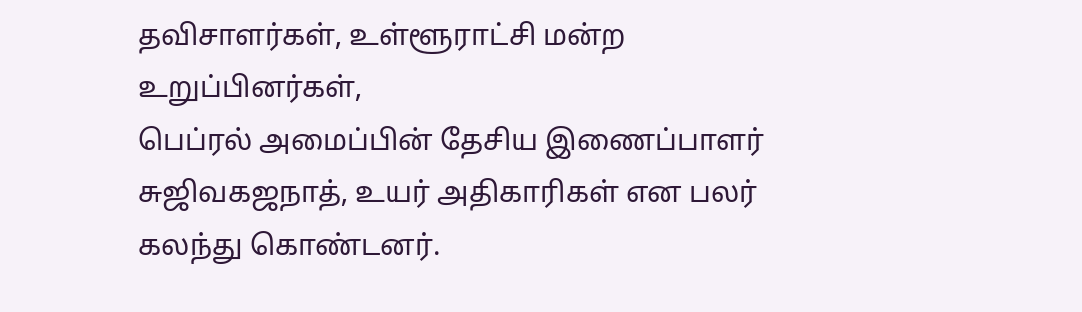தவிசாளர்கள், உள்ளூராட்சி மன்ற  உறுப்பினர்கள்,
பெப்ரல் அமைப்பின் தேசிய இணைப்பாளர் சுஜிவகஜநாத், உயர் அதிகாரிகள் என பலர் கலந்து கொண்டனர்.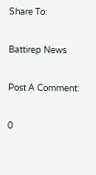Share To:

Battirep News

Post A Comment:

0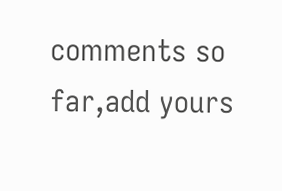comments so far,add yours